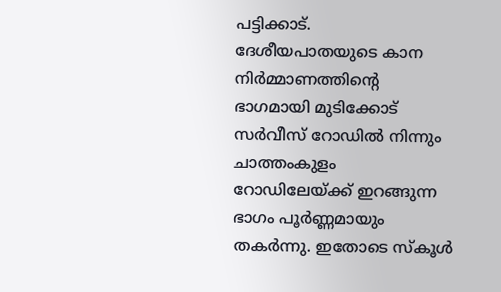പട്ടിക്കാട്. ദേശീയപാതയുടെ കാന നിർമ്മാണത്തിന്റെ ഭാഗമായി മുടിക്കോട് സർവീസ് റോഡിൽ നിന്നും ചാത്തംകുളം റോഡിലേയ്ക്ക് ഇറങ്ങുന്ന ഭാഗം പൂർണ്ണമായും തകർന്നു. ഇതോടെ സ്കൂൾ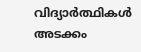വിദ്യാർത്ഥികൾ അടക്കം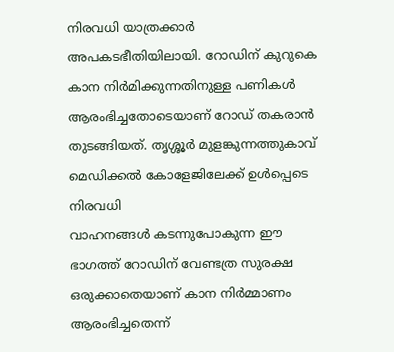നിരവധി യാത്രക്കാർ അപകടഭീതിയിലായി. റോഡിന് കുറുകെ കാന നിർമിക്കുന്നതിനുള്ള പണികൾ ആരംഭിച്ചതോടെയാണ് റോഡ് തകരാൻ തുടങ്ങിയത്. തൃശ്ശൂർ മുളങ്കുന്നത്തുകാവ് മെഡിക്കൽ കോളേജിലേക്ക് ഉൾപ്പെടെ നിരവധി
വാഹനങ്ങൾ കടന്നുപോകുന്ന ഈ ഭാഗത്ത് റോഡിന് വേണ്ടത്ര സുരക്ഷ ഒരുക്കാതെയാണ് കാന നിർമ്മാണം ആരംഭിച്ചതെന്ന്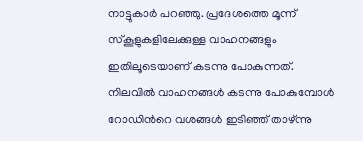നാട്ടുകാർ പറഞ്ഞു. പ്രദേശത്തെ മൂന്ന് സ്കൂളുകളിലേക്കുള്ള വാഹനങ്ങളും ഇതിലൂടെയാണ് കടന്നു പോകുന്നത്. നിലവിൽ വാഹനങ്ങൾ കടന്നു പോകുമ്പോൾ റോഡിൻറെ വശങ്ങൾ ഇടിഞ്ഞ് താഴ്ന്നു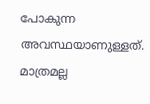പോകുന്ന അവസ്ഥയാണുള്ളത്. മാത്രമല്ല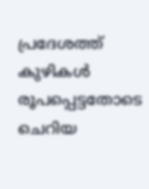പ്രദേശത്ത് കുഴികൾ രൂപപ്പെട്ടതോടെ ചെറിയ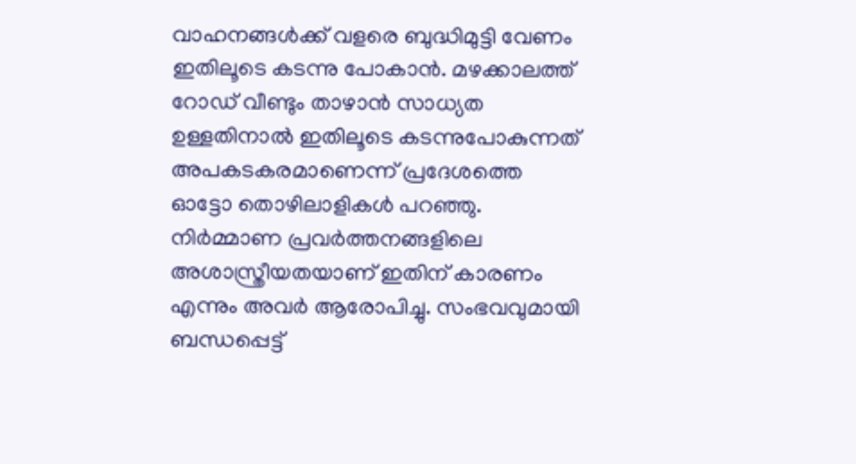വാഹനങ്ങൾക്ക് വളരെ ബുദ്ധിമുട്ടി വേണം ഇതിലൂടെ കടന്നു പോകാൻ. മഴക്കാലത്ത് റോഡ് വീണ്ടും താഴാൻ സാധ്യത ഉള്ളതിനാൽ ഇതിലൂടെ കടന്നുപോകുന്നത് അപകടകരമാണെന്ന് പ്രദേശത്തെ ഓട്ടോ തൊഴിലാളികൾ പറഞ്ഞു. നിർമ്മാണ പ്രവർത്തനങ്ങളിലെ അശാസ്ത്രീയതയാണ് ഇതിന് കാരണം എന്നും അവർ ആരോപിച്ചു. സംഭവവുമായി ബന്ധപ്പെട്ട്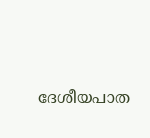ദേശീയപാത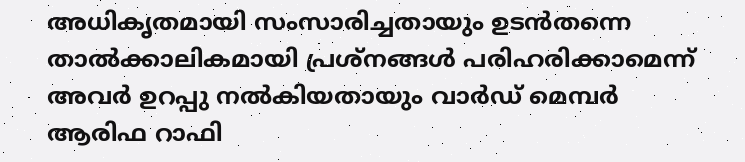അധികൃതമായി സംസാരിച്ചതായും ഉടൻതന്നെ താൽക്കാലികമായി പ്രശ്നങ്ങൾ പരിഹരിക്കാമെന്ന് അവർ ഉറപ്പു നൽകിയതായും വാർഡ് മെമ്പർ ആരിഫ റാഫി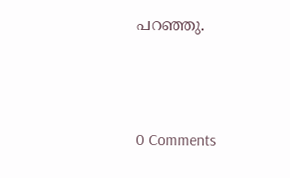പറഞ്ഞു.



0 Comments